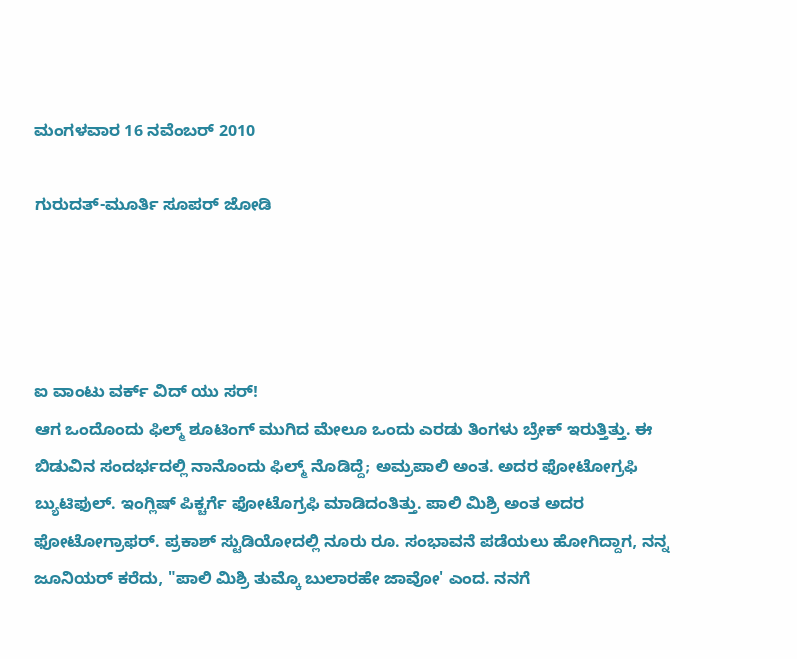ಮಂಗಳವಾರ 16 ನವೆಂಬರ್ 2010

ಗುರುದತ್-ಮೂರ್ತಿ ಸೂಪರ್ ಜೋಡಿ




ಐ ವಾಂಟು ವರ್ಕ್ ವಿದ್ ಯು ಸರ್!
ಆಗ ಒಂದೊಂದು ಫಿಲ್ಮ್ ಶೂಟಿಂಗ್ ಮುಗಿದ ಮೇಲೂ ಒಂದು ಎರಡು ತಿಂಗಳು ಬ್ರೇಕ್ ಇರುತ್ತಿತ್ತು. ಈ ಬಿಡುವಿನ ಸಂದರ್ಭದಲ್ಲಿ ನಾನೊಂದು ಫಿಲ್ಮ್ ನೊಡಿದ್ದೆ; ಅಮ್ರಪಾಲಿ ಅಂತ. ಅದರ ಫೋಟೋಗ್ರಫಿ ಬ್ಯುಟಿಫುಲ್. ಇಂಗ್ಲಿಷ್ ಪಿಕ್ಚರ್ಗೆ ಫೋಟೊಗ್ರಫಿ ಮಾಡಿದಂತಿತ್ತು. ಪಾಲಿ ಮಿಶ್ರಿ ಅಂತ ಅದರ ಫೋಟೋಗ್ರಾಫರ್. ಪ್ರಕಾಶ್ ಸ್ಟುಡಿಯೋದಲ್ಲಿ ನೂರು ರೂ. ಸಂಭಾವನೆ ಪಡೆಯಲು ಹೋಗಿದ್ದಾಗ, ನನ್ನ ಜೂನಿಯರ್ ಕರೆದು, "ಪಾಲಿ ಮಿಶ್ರಿ ತುಮ್ಕೊ ಬುಲಾರಹೇ ಜಾವೋ' ಎಂದ. ನನಗೆ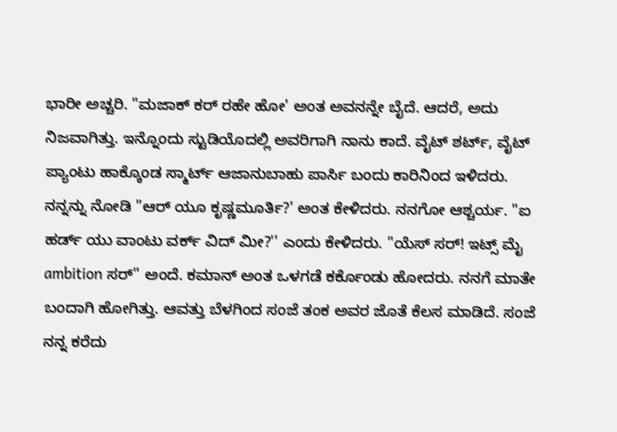ಭಾರೀ ಅಚ್ಚರಿ. "ಮಜಾಕ್ ಕರ್ ರಹೇ ಹೋ' ಅಂತ ಅವನನ್ನೇ ಬೈದೆ. ಆದರೆ, ಅದು ನಿಜವಾಗಿತ್ತು. ಇನ್ನೊಂದು ಸ್ಟುಡಿಯೊದಲ್ಲಿ ಅವರಿಗಾಗಿ ನಾನು ಕಾದೆ. ವೈಟ್ ಶರ್ಟ್, ವೈಟ್ ಪ್ಯಾಂಟು ಹಾಕ್ಕೊಂಡ ಸ್ಮಾರ್ಟ್ ಆಜಾನುಬಾಹು ಪಾರ್ಸಿ ಬಂದು ಕಾರಿನಿಂದ ಇಳಿದರು. ನನ್ನನ್ನು ನೋಡಿ "ಆರ್ ಯೂ ಕೃಷ್ಣಮೂರ್ತಿ?' ಅಂತ ಕೇಳಿದರು. ನನಗೋ ಆಶ್ಚರ್ಯ. "ಐ ಹರ್ಡ್ ಯು ವಾಂಟು ವರ್ಕ್ ವಿದ್ ಮೀ?'' ಎಂದು ಕೇಳಿದರು. "ಯೆಸ್ ಸರ್! ಇಟ್ಸ್ ಮೈ ambition ಸರ್'' ಅಂದೆ. ಕಮಾನ್ ಅಂತ ಒಳಗಡೆ ಕರ್ಕೊಂಡು ಹೋದರು. ನನಗೆ ಮಾತೇ ಬಂದಾಗಿ ಹೋಗಿತ್ತು. ಆವತ್ತು ಬೆಳಗಿಂದ ಸಂಜೆ ತಂಕ ಅವರ ಜೊತೆ ಕೆಲಸ ಮಾಡಿದೆ. ಸಂಜೆ ನನ್ನ ಕರೆದು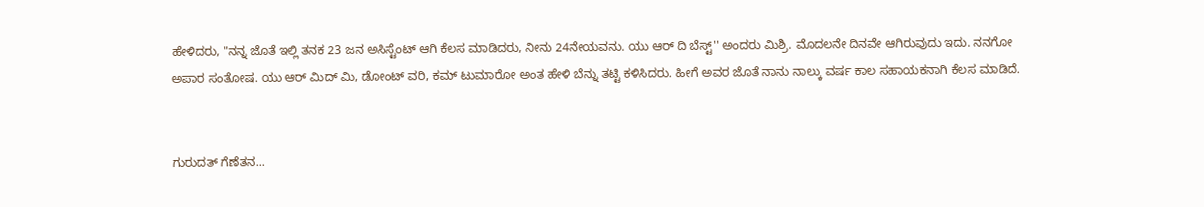ಹೇಳಿದರು, "ನನ್ನ ಜೊತೆ ಇಲ್ಲಿ ತನಕ 23 ಜನ ಅಸಿಸ್ಟೆಂಟ್ ಆಗಿ ಕೆಲಸ ಮಾಡಿದರು, ನೀನು 24ನೇಯವನು. ಯು ಆರ್ ದಿ ಬೆಸ್ಟ್'' ಅಂದರು ಮಿಶ್ರಿ. ಮೊದಲನೇ ದಿನವೇ ಆಗಿರುವುದು ಇದು. ನನಗೋ ಅಪಾರ ಸಂತೋಷ. ಯು ಆರ್ ಮಿದ್ ಮಿ, ಡೋಂಟ್ ವರಿ, ಕಮ್ ಟುಮಾರೋ ಅಂತ ಹೇಳಿ ಬೆನ್ನು ತಟ್ಟಿ ಕಳಿಸಿದರು. ಹೀಗೆ ಅವರ ಜೊತೆ ನಾನು ನಾಲ್ಕು ವರ್ಷ ಕಾಲ ಸಹಾಯಕನಾಗಿ ಕೆಲಸ ಮಾಡಿದೆ.


ಗುರುದತ್ ಗೆಣೆತನ...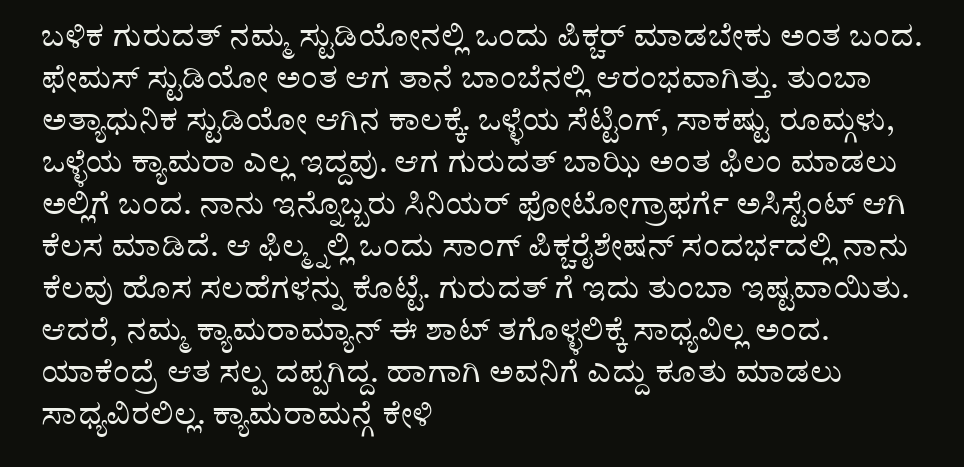ಬಳಿಕ ಗುರುದತ್ ನಮ್ಮ ಸ್ಟುಡಿಯೋನಲ್ಲಿ ಒಂದು ಪಿಕ್ಚರ್ ಮಾಡಬೇಕು ಅಂತ ಬಂದ. ಫೇಮಸ್ ಸ್ಟುಡಿಯೋ ಅಂತ ಆಗ ತಾನೆ ಬಾಂಬೆನಲ್ಲಿ ಆರಂಭವಾಗಿತ್ತು. ತುಂಬಾ ಅತ್ಯಾಧುನಿಕ ಸ್ಟುಡಿಯೋ ಆಗಿನ ಕಾಲಕ್ಕೆ. ಒಳ್ಳೆಯ ಸೆಟ್ಟಿಂಗ್, ಸಾಕಷ್ಟು ರೂಮ್ಗಳು, ಒಳ್ಳೆಯ ಕ್ಯಾಮರಾ ಎಲ್ಲ ಇದ್ದವು. ಆಗ ಗುರುದತ್ ಬಾಝಿ ಅಂತ ಫಿಲಂ ಮಾಡಲು ಅಲ್ಲಿಗೆ ಬಂದ. ನಾನು ಇನ್ನೊಬ್ಬರು ಸಿನಿಯರ್ ಫೋಟೋಗ್ರಾಫರ್ಗೆ ಅಸಿಸ್ಟೆಂಟ್ ಆಗಿ ಕೆಲಸ ಮಾಡಿದೆ. ಆ ಫಿಲ್ಮ್ನಲ್ಲಿ ಒಂದು ಸಾಂಗ್ ಪಿಕ್ಚರೈಶೇಷನ್ ಸಂದರ್ಭದಲ್ಲಿ ನಾನು ಕೆಲವು ಹೊಸ ಸಲಹೆಗಳನ್ನು ಕೊಟ್ಟೆ. ಗುರುದತ್ ಗೆ ಇದು ತುಂಬಾ ಇಷ್ಟವಾಯಿತು. ಆದರೆ, ನಮ್ಮ ಕ್ಯಾಮರಾಮ್ಯಾನ್ ಈ ಶಾಟ್ ತಗೊಳ್ಳಲಿಕ್ಕೆ ಸಾಧ್ಯವಿಲ್ಲ ಅಂದ. ಯಾಕೆಂದ್ರೆ ಆತ ಸಲ್ಪ ದಪ್ಪಗಿದ್ದ. ಹಾಗಾಗಿ ಅವನಿಗೆ ಎದ್ದು ಕೂತು ಮಾಡಲು ಸಾಧ್ಯವಿರಲಿಲ್ಲ. ಕ್ಯಾಮರಾಮನ್ಗೆ ಕೇಳಿ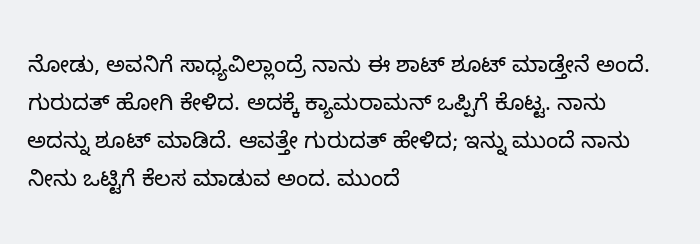ನೋಡು, ಅವನಿಗೆ ಸಾಧ್ಯವಿಲ್ಲಾಂದ್ರೆ ನಾನು ಈ ಶಾಟ್ ಶೂಟ್ ಮಾಡ್ತೇನೆ ಅಂದೆ. ಗುರುದತ್ ಹೋಗಿ ಕೇಳಿದ. ಅದಕ್ಕೆ ಕ್ಯಾಮರಾಮನ್ ಒಪ್ಪಿಗೆ ಕೊಟ್ಟ. ನಾನು ಅದನ್ನು ಶೂಟ್ ಮಾಡಿದೆ. ಆವತ್ತೇ ಗುರುದತ್ ಹೇಳಿದ; ಇನ್ನು ಮುಂದೆ ನಾನು ನೀನು ಒಟ್ಟಿಗೆ ಕೆಲಸ ಮಾಡುವ ಅಂದ. ಮುಂದೆ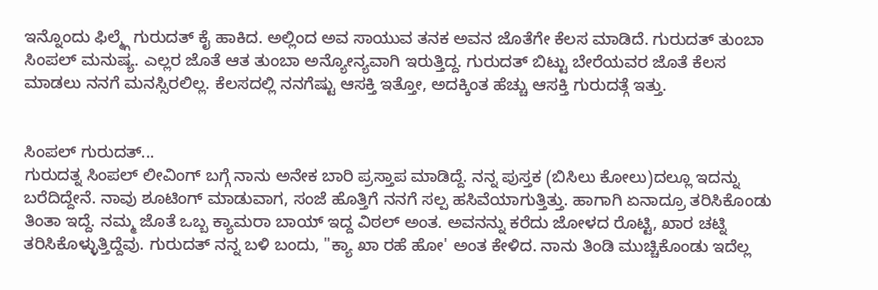ಇನ್ನೊಂದು ಫಿಲ್ಮ್ಗೆ ಗುರುದತ್ ಕೈ ಹಾಕಿದ. ಅಲ್ಲಿಂದ ಅವ ಸಾಯುವ ತನಕ ಅವನ ಜೊತೆಗೇ ಕೆಲಸ ಮಾಡಿದೆ. ಗುರುದತ್ ತುಂಬಾ ಸಿಂಪಲ್ ಮನುಷ್ಯ. ಎಲ್ಲರ ಜೊತೆ ಆತ ತುಂಬಾ ಅನ್ಯೋನ್ಯವಾಗಿ ಇರುತ್ತಿದ್ದ. ಗುರುದತ್ ಬಿಟ್ಟು ಬೇರೆಯವರ ಜೊತೆ ಕೆಲಸ ಮಾಡಲು ನನಗೆ ಮನಸ್ಸಿರಲಿಲ್ಲ. ಕೆಲಸದಲ್ಲಿ ನನಗೆಷ್ಟು ಆಸಕ್ತಿ ಇತ್ತೋ, ಅದಕ್ಕಿಂತ ಹೆಚ್ಚು ಆಸಕ್ತಿ ಗುರುದತ್ಗೆ ಇತ್ತು.


ಸಿಂಪಲ್ ಗುರುದತ್...
ಗುರುದತ್ನ ಸಿಂಪಲ್ ಲೀವಿಂಗ್ ಬಗ್ಗೆ ನಾನು ಅನೇಕ ಬಾರಿ ಪ್ರಸ್ತಾಪ ಮಾಡಿದ್ದೆ. ನನ್ನ ಪುಸ್ತಕ (ಬಿಸಿಲು ಕೋಲು)ದಲ್ಲೂ ಇದನ್ನು ಬರೆದಿದ್ದೇನೆ. ನಾವು ಶೂಟಿಂಗ್ ಮಾಡುವಾಗ, ಸಂಜೆ ಹೊತ್ತಿಗೆ ನನಗೆ ಸಲ್ಪ ಹಸಿವೆಯಾಗುತ್ತಿತ್ತು. ಹಾಗಾಗಿ ಏನಾದ್ರೂ ತರಿಸಿಕೊಂಡು ತಿಂತಾ ಇದ್ದೆ. ನಮ್ಮ ಜೊತೆ ಒಬ್ಬ ಕ್ಯಾಮರಾ ಬಾಯ್ ಇದ್ದ ವಿಠಲ್ ಅಂತ. ಅವನನ್ನು ಕರೆದು ಜೋಳದ ರೊಟ್ಟಿ, ಖಾರ ಚಟ್ನಿ ತರಿಸಿಕೊಳ್ಳುತ್ತಿದ್ದೆವು. ಗುರುದತ್ ನನ್ನ ಬಳಿ ಬಂದು, "ಕ್ಯಾ ಖಾ ರಹೆ ಹೋ' ಅಂತ ಕೇಳಿದ. ನಾನು ತಿಂಡಿ ಮುಚ್ಚಿಕೊಂಡು ಇದೆಲ್ಲ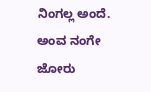ನಿಂಗಲ್ಲ ಅಂದೆ. ಅಂವ ನಂಗೇ ಜೋರು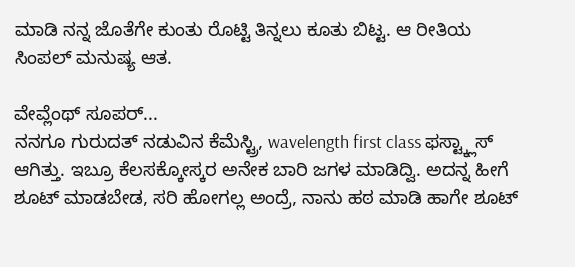ಮಾಡಿ ನನ್ನ ಜೊತೆಗೇ ಕುಂತು ರೊಟ್ಟಿ ತಿನ್ನಲು ಕೂತು ಬಿಟ್ಟ. ಆ ರೀತಿಯ ಸಿಂಪಲ್ ಮನುಷ್ಯ ಆತ.

ವೇವ್ಲೆಂಥ್ ಸೂಪರ್...
ನನಗೂ ಗುರುದತ್ ನಡುವಿನ ಕೆಮೆಸ್ಟ್ರಿ, wavelength first class ಫಸ್ಟ್ಕ್ಲಾಸ್ ಆಗಿತ್ತು. ಇಬ್ರೂ ಕೆಲಸಕ್ಕೋಸ್ಕರ ಅನೇಕ ಬಾರಿ ಜಗಳ ಮಾಡಿದ್ವಿ. ಅದನ್ನ ಹೀಗೆ ಶೂಟ್ ಮಾಡಬೇಡ, ಸರಿ ಹೋಗಲ್ಲ ಅಂದ್ರೆ, ನಾನು ಹಠ ಮಾಡಿ ಹಾಗೇ ಶೂಟ್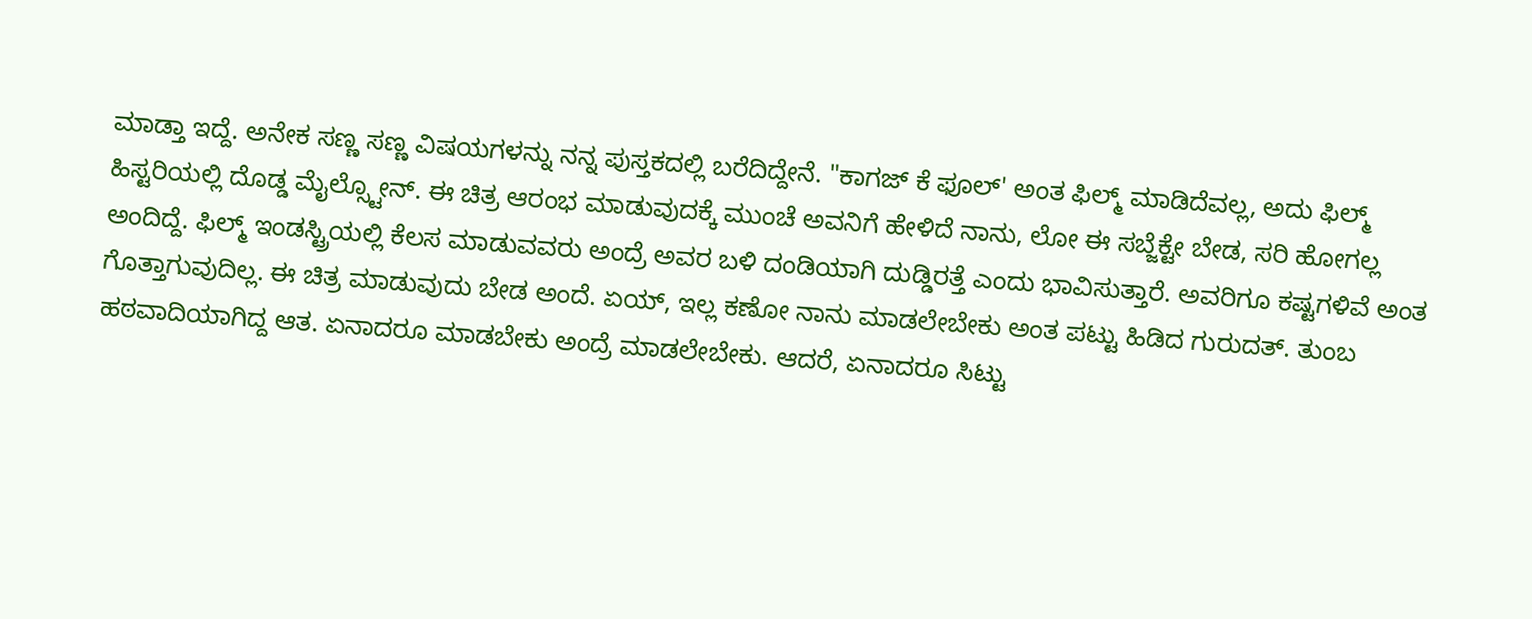ಮಾಡ್ತಾ ಇದ್ದೆ. ಅನೇಕ ಸಣ್ಣ ಸಣ್ಣ ವಿಷಯಗಳನ್ನು ನನ್ನ ಪುಸ್ತಕದಲ್ಲಿ ಬರೆದಿದ್ದೇನೆ. "ಕಾಗಜ್ ಕೆ ಫೂಲ್' ಅಂತ ಫಿಲ್ಮ್ ಮಾಡಿದೆವಲ್ಲ, ಅದು ಫಿಲ್ಮ್ ಹಿಸ್ಟರಿಯಲ್ಲಿ ದೊಡ್ಡ ಮೈಲ್ಸ್ಟೋನ್. ಈ ಚಿತ್ರ ಆರಂಭ ಮಾಡುವುದಕ್ಕೆ ಮುಂಚೆ ಅವನಿಗೆ ಹೇಳಿದೆ ನಾನು, ಲೋ ಈ ಸಬ್ಜೆಕ್ಟೇ ಬೇಡ, ಸರಿ ಹೋಗಲ್ಲ ಅಂದಿದ್ದೆ. ಫಿಲ್ಮ್ ಇಂಡಸ್ಟ್ರಿಯಲ್ಲಿ ಕೆಲಸ ಮಾಡುವವರು ಅಂದ್ರೆ ಅವರ ಬಳಿ ದಂಡಿಯಾಗಿ ದುಡ್ಡಿರತ್ತೆ ಎಂದು ಭಾವಿಸುತ್ತಾರೆ. ಅವರಿಗೂ ಕಷ್ಟಗಳಿವೆ ಅಂತ ಗೊತ್ತಾಗುವುದಿಲ್ಲ. ಈ ಚಿತ್ರ ಮಾಡುವುದು ಬೇಡ ಅಂದೆ. ಏಯ್, ಇಲ್ಲ ಕಣೋ ನಾನು ಮಾಡಲೇಬೇಕು ಅಂತ ಪಟ್ಟು ಹಿಡಿದ ಗುರುದತ್. ತುಂಬ ಹಠವಾದಿಯಾಗಿದ್ದ ಆತ. ಏನಾದರೂ ಮಾಡಬೇಕು ಅಂದ್ರೆ ಮಾಡಲೇಬೇಕು. ಆದರೆ, ಏನಾದರೂ ಸಿಟ್ಟು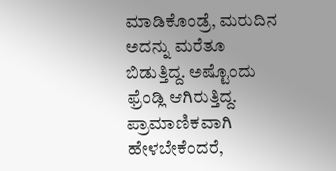ಮಾಡಿಕೊಂಡ್ರೆ, ಮರುದಿನ ಅದನ್ನು ಮರೆತೂ ಬಿಡುತ್ತಿದ್ದ. ಅಷ್ಟೊಂದು ಫ್ರೆಂಡ್ಲಿ ಆಗಿರುತ್ತಿದ್ದ. ಪ್ರಾಮಾಣಿಕವಾಗಿ ಹೇಳಬೇಕೆಂದರೆ,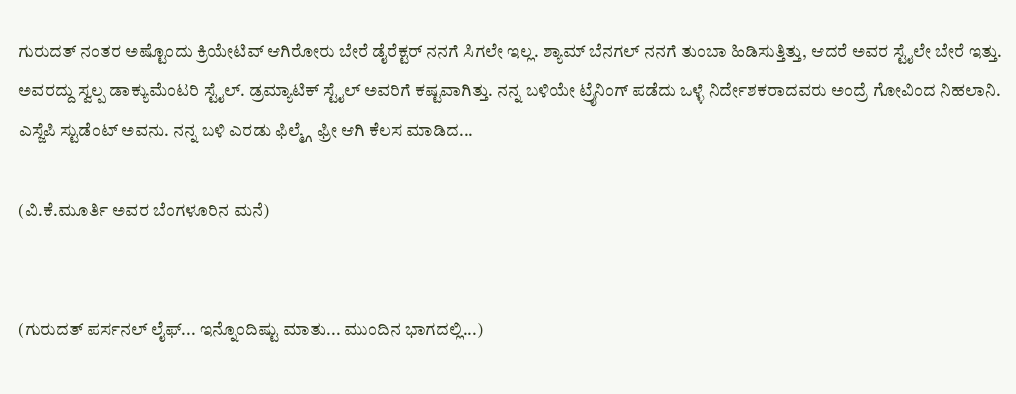ಗುರುದತ್ ನಂತರ ಅಷ್ಟೊಂದು ಕ್ರಿಯೇಟಿವ್ ಆಗಿರೋರು ಬೇರೆ ಡೈರೆಕ್ಟರ್ ನನಗೆ ಸಿಗಲೇ ಇಲ್ಲ. ಶ್ಯಾಮ್ ಬೆನಗಲ್ ನನಗೆ ತುಂಬಾ ಹಿಡಿಸುತ್ತಿತ್ತು, ಆದರೆ ಅವರ ಸ್ಟೈಲೇ ಬೇರೆ ಇತ್ತು. ಅವರದ್ದು ಸ್ವಲ್ಪ ಡಾಕ್ಯುಮೆಂಟರಿ ಸ್ಟೈಲ್. ಡ್ರಮ್ಯಾಟಿಕ್ ಸ್ಟೈಲ್ ಅವರಿಗೆ ಕಷ್ಟವಾಗಿತ್ತು. ನನ್ನ ಬಳಿಯೇ ಟ್ರೈನಿಂಗ್ ಪಡೆದು ಒಳ್ಳೆ ನಿರ್ದೇಶಕರಾದವರು ಅಂದ್ರೆ ಗೋವಿಂದ ನಿಹಲಾನಿ. ಎಸ್ಜೆಪಿ ಸ್ಟುಡೆಂಟ್ ಅವನು. ನನ್ನ ಬಳಿ ಎರಡು ಫಿಲ್ಮ್ಗೆ ಫ್ರೀ ಆಗಿ ಕೆಲಸ ಮಾಡಿದ...

(ವಿ.ಕೆ.ಮೂರ್ತಿ ಅವರ ಬೆಂಗಳೂರಿನ ಮನೆ)


(ಗುರುದತ್ ಪರ್ಸನಲ್ ಲೈಫ್... ಇನ್ನೊಂದಿಷ್ಟು ಮಾತು... ಮುಂದಿನ ಭಾಗದಲ್ಲಿ...)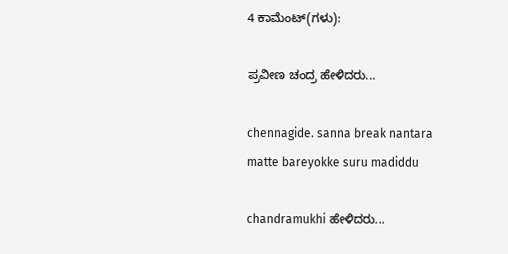4 ಕಾಮೆಂಟ್‌(ಗಳು):

ಪ್ರವೀಣ ಚಂದ್ರ ಹೇಳಿದರು...

chennagide. sanna break nantara matte bareyokke suru madiddu

chandramukhi ಹೇಳಿದರು...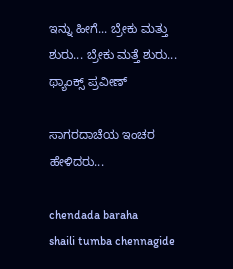ಇನ್ನು ಹೀಗೆ... ಬ್ರೇಕು ಮತ್ತು ಶುರು... ಬ್ರೇಕು ಮತ್ತೆ ಶುರು... ಥ್ಯಾಂಕ್ಸ್ ಪ್ರವೀಣ್

ಸಾಗರದಾಚೆಯ ಇಂಚರ ಹೇಳಿದರು...

chendada baraha
shaili tumba chennagide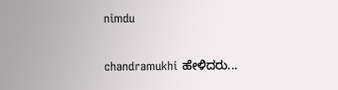nimdu

chandramukhi ಹೇಳಿದರು...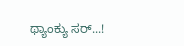ಥ್ಯಾಂಕ್ಯು ಸರ್...!